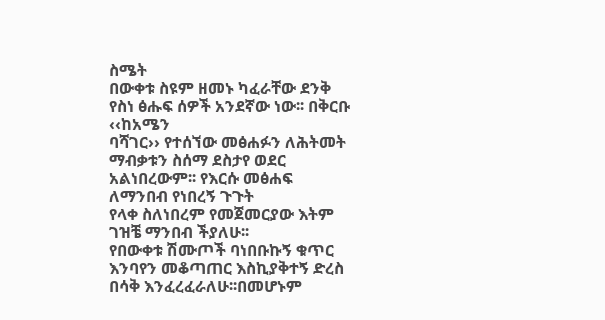ስሜት
በውቀቱ ስዩም ዘመኑ ካፈራቸው ደንቅ የስነ ፅሑፍ ሰዎች አንደኛው ነው፡፡ በቅርቡ ‹‹ከአሜን
ባሻገር›› የተሰኘው መፅሐፉን ለሕትመት ማብቃቱን ስሰማ ደስታየ ወደር አልነበረውም፡፡ የእርሱ መፅሐፍ ለማንበብ የነበረኝ ጉጉት
የላቀ ስለነበረም የመጀመርያው እትም ገዝቼ ማንበብ ችያለሁ፡፡
የበውቀቱ ሽሙጦች ባነበቡኩኝ ቁጥር እንባየን መቆጣጠር እስኪያቅተኝ ድረስ በሳቅ እንፈረፈራለሁ፡፡በመሆኑም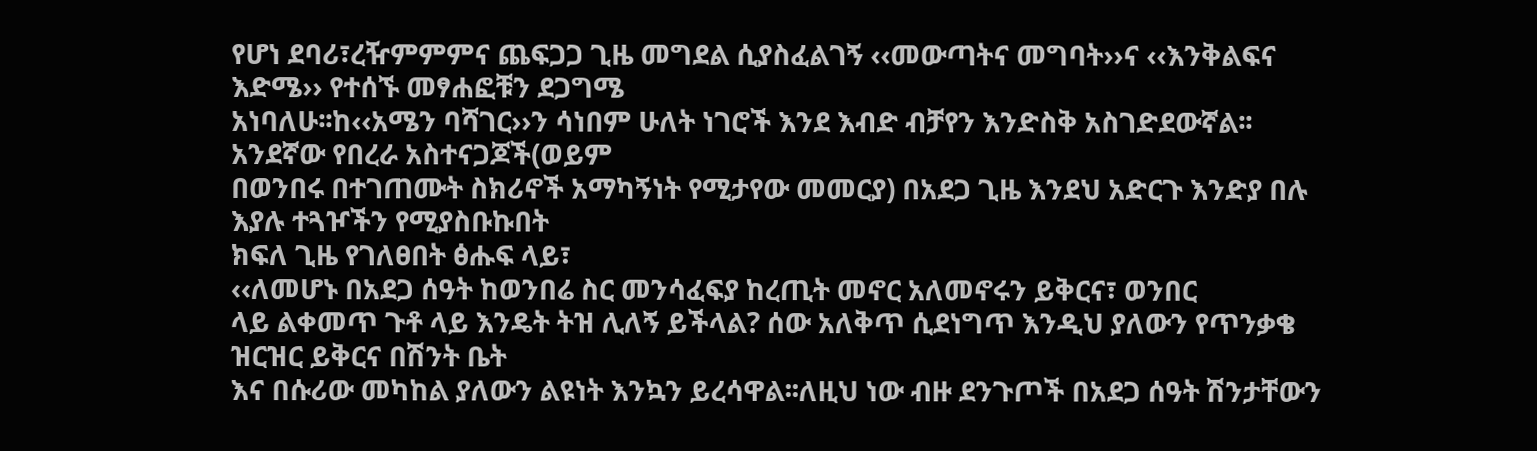የሆነ ደባሪ፣ረዥምምምና ጨፍጋጋ ጊዜ መግደል ሲያስፈልገኝ ‹‹መውጣትና መግባት››ና ‹‹እንቅልፍና እድሜ›› የተሰኙ መፃሐፎቹን ደጋግሜ
አነባለሁ፡፡ከ‹‹አሜን ባሻገር››ን ሳነበም ሁለት ነገሮች እንደ እብድ ብቻየን እንድስቅ አስገድደውኛል፡፡አንደኛው የበረራ አስተናጋጆች(ወይም
በወንበሩ በተገጠሙት ስክሪኖች አማካኝነት የሚታየው መመርያ) በአደጋ ጊዜ እንደህ አድርጉ እንድያ በሉ እያሉ ተጓዦችን የሚያስቡኩበት
ክፍለ ጊዜ የገለፀበት ፅሑፍ ላይ፣
‹‹ለመሆኑ በአደጋ ሰዓት ከወንበሬ ስር መንሳፈፍያ ከረጢት መኖር አለመኖሩን ይቅርና፣ ወንበር
ላይ ልቀመጥ ጉቶ ላይ እንዴት ትዝ ሊለኝ ይችላል? ሰው አለቅጥ ሲደነግጥ እንዲህ ያለውን የጥንቃቄ ዝርዝር ይቅርና በሽንት ቤት
እና በሱሪው መካከል ያለውን ልዩነት እንኳን ይረሳዋል፡፡ለዚህ ነው ብዙ ደንጉጦች በአደጋ ሰዓት ሽንታቸውን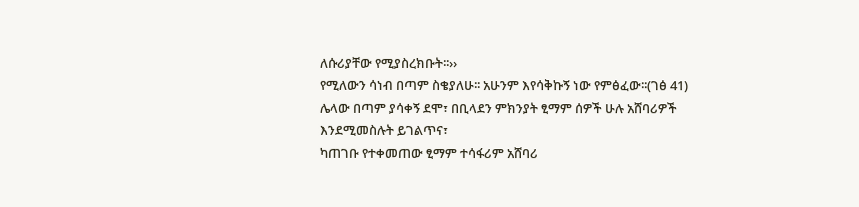ለሱሪያቸው የሚያስረክቡት፡፡››
የሚለውን ሳነብ በጣም ስቄያለሁ፡፡ አሁንም እየሳቅኩኝ ነው የምፅፈው፡፡(ገፅ 41)
ሌላው በጣም ያሳቀኝ ደሞ፣ በቢላደን ምክንያት ፂማም ሰዎች ሁሉ አሸባሪዎች እንደሚመስሉት ይገልጥና፣
ካጠገቡ የተቀመጠው ፂማም ተሳፋሪም አሸባሪ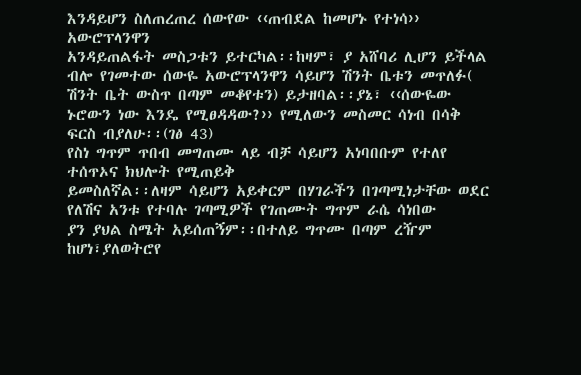እንዳይሆን ስለጠረጠረ ሰውየው ‹‹ጠብደል ከመሆኑ የተነሳ›› አውሮፕላንዋን
አንዳይጠልፋት መስጋቱን ይተርካል፡፡ከዛም፣ ያ አሸባሪ ሊሆን ይችላል ብሎ የገመተው ሰውዬ አውሮፕላንዋን ሳይሆን ሽንት ቤቱን መጥለፉ(
ሽንት ቤት ውስጥ በጣም መቆየቱን) ይታዘባል፡፡ያኔ፣ ‹‹ሰውዬው ኑሮውን ነው እንዴ የሚፀዳዳው?›› የሚለውን መስመር ሳነብ በሳቅ
ፍርስ ብያለሁ፡፡(ገፅ 43)
የስነ ግጥም ጥበብ መግጠሙ ላይ ብቻ ሳይሆን አነባበቡም የተለየ ተሰጥኦና ክህሎት የሚጠይቅ
ይመስለኛል፡፡ለዛም ሳይሆን አይቀርም በሃገራችን በገጣሚነታቸው ወደር የለሽና አንቱ የተባሉ ገጣሚዎች የገጠሙት ግጥም ራሴ ሳነበው
ያን ያህል ስሜት አይሰጠኝም፡፡በተለይ ግጥሙ በጣም ረዥም ከሆነ፣ያለወትሮየ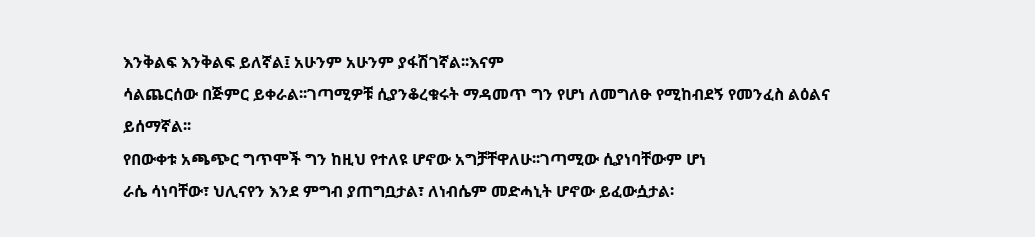እንቅልፍ እንቅልፍ ይለኛል፤ አሁንም አሁንም ያፋሽገኛል፡፡እናም
ሳልጨርሰው በጅምር ይቀራል፡፡ገጣሚዎቹ ሲያንቆረቁሩት ማዳመጥ ግን የሆነ ለመግለፁ የሚከብደኝ የመንፈስ ልዕልና ይሰማኛል፡፡
የበውቀቱ አጫጭር ግጥሞች ግን ከዚህ የተለዩ ሆኖው አግቻቸዋለሁ፡፡ገጣሚው ሲያነባቸውም ሆነ
ራሴ ሳነባቸው፣ ህሊናየን እንደ ምግብ ያጠግቧታል፣ ለነብሴም መድሓኒት ሆኖው ይፈውሷታል፡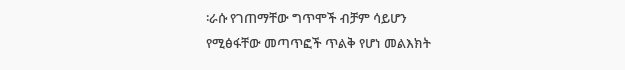፡ራሱ የገጠማቸው ግጥሞች ብቻም ሳይሆን
የሚፅፋቸው መጣጥፎች ጥልቅ የሆነ መልእክት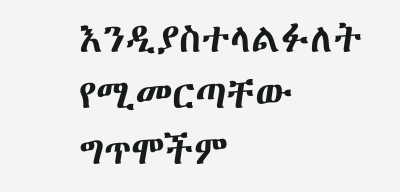እንዲያስተላልፉለት የሚመርጣቸው ግጥሞችም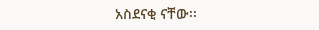አስደናቂ ናቸው፡፡